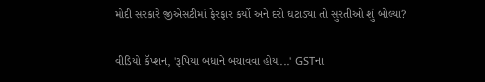મોદી સરકારે જીએસટીમાં ફેરફાર કર્યો અને દરો ઘટાડ્યા તો સુરતીઓ શું બોલ્યા?

વીડિયો કૅપ્શન, 'રૂપિયા બધાને બચાવવા હોય...' GSTના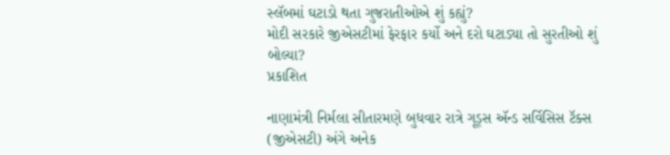સ્લૅબમાં ઘટાડો થતા ગુજરાતીઓએ શું કહ્યું?
મોદી સરકારે જીએસટીમાં ફેરફાર કર્યો અને દરો ઘટાડ્યા તો સુરતીઓ શું બોલ્યા?
પ્રકાશિત

નાણામંત્રી નિર્મલા સીતારમણે બુધવાર રાત્રે ગૂડ્સ ઍન્ડ સર્વિસિસ ટૅક્સ (જીએસટી) અંગે અનેક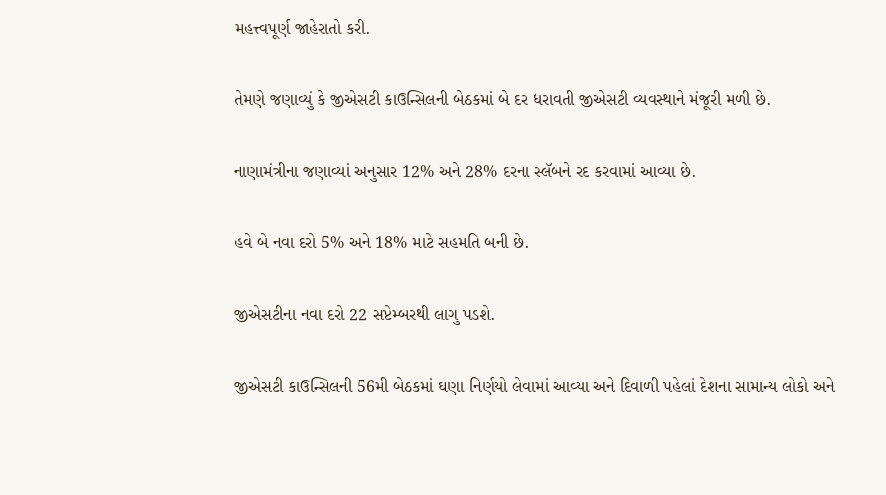મહત્ત્વપૂર્ણ જાહેરાતો કરી.

તેમણે જણાવ્યું કે જીએસટી કાઉન્સિલની બેઠકમાં બે દર ધરાવતી જીએસટી વ્યવસ્થાને મંજૂરી મળી છે.

નાણામંત્રીના જણાવ્યાં અનુસાર 12% અને 28% દરના સ્લૅબને રદ કરવામાં આવ્યા છે.

હવે બે નવા દરો 5% અને 18% માટે સહમતિ બની છે.

જીએસટીના નવા દરો 22 સપ્ટેમ્બરથી લાગુ પડશે.

જીએસટી કાઉન્સિલની 56મી બેઠકમાં ઘણા નિર્ણયો લેવામાં આવ્યા અને દિવાળી પહેલાં દેશના સામાન્ય લોકો અને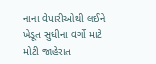નાના વેપારીઓથી લઈને ખેડૂત સુધીના વર્ગો માટે મોટી જાહેરાત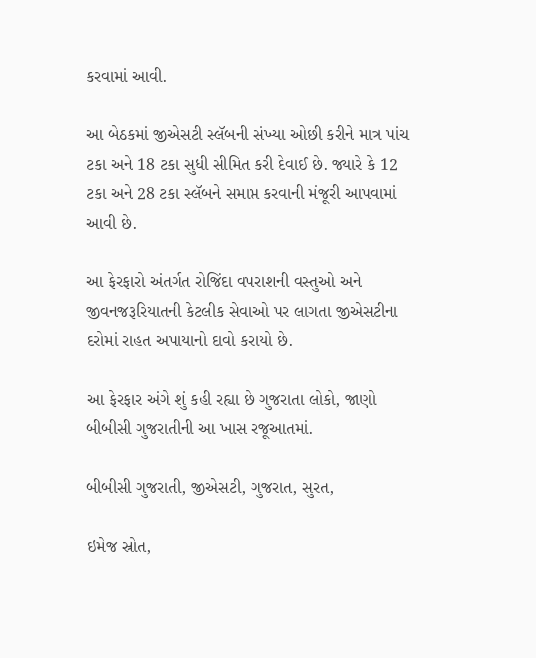કરવામાં આવી.

આ બેઠકમાં જીએસટી સ્લૅબની સંખ્યા ઓછી કરીને માત્ર પાંચ ટકા અને 18 ટકા સુધી સીમિત કરી દેવાઈ છે. જ્યારે કે 12 ટકા અને 28 ટકા સ્લૅબને સમાપ્ત કરવાની મંજૂરી આપવામાં આવી છે.

આ ફેરફારો અંતર્ગત રોજિંદા વપરાશની વસ્તુઓ અને જીવનજરૂરિયાતની કેટલીક સેવાઓ પર લાગતા જીએસટીના દરોમાં રાહત અપાયાનો દાવો કરાયો છે.

આ ફેરફાર અંગે શું કહી રહ્યા છે ગુજરાતા લોકો, જાણો બીબીસી ગુજરાતીની આ ખાસ રજૂઆતમાં.

બીબીસી ગુજરાતી, જીએસટી, ગુજરાત, સુરત,

ઇમેજ સ્રોત,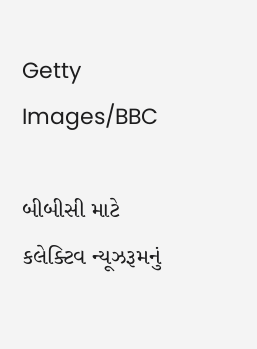Getty Images/BBC

બીબીસી માટે કલેક્ટિવ ન્યૂઝરૂમનું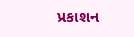પ્રકાશન